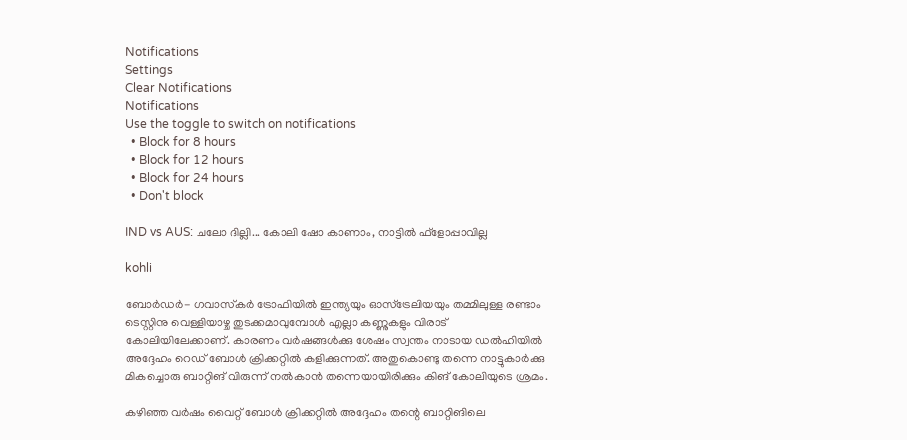Notifications
Settings
Clear Notifications
Notifications
Use the toggle to switch on notifications
  • Block for 8 hours
  • Block for 12 hours
  • Block for 24 hours
  • Don't block

IND vs AUS: ചലോ ദില്ലി... കോലി ഷോ കാണാം, നാട്ടില്‍ ഫ്‌ളോപ്പാവില്ല

kohli

ബോര്‍ഡര്‍- ഗവാസ്‌കര്‍ ട്രോഫിയില്‍ ഇന്ത്യയും ഓസ്‌ട്രേലിയയും തമ്മിലുള്ള രണ്ടാം ടെസ്റ്റിനു വെള്ളിയാഴ്ച തുടക്കമാവുമ്പോള്‍ എല്ലാ കണ്ണുകളും വിരാട് കോലിയിലേക്കാണ്. കാരണം വര്‍ഷങ്ങള്‍ക്കു ശേഷം സ്വന്തം നാടായ ഡല്‍ഹിയില്‍ അദ്ദേഹം റെഡ് ബോള്‍ ക്രിക്കറ്റില്‍ കളിക്കുന്നത്. അതുകൊണ്ടു തന്നെ നാട്ടുകാര്‍ക്കു മികച്ചൊരു ബാറ്റിങ് വിരുന്ന് നല്‍കാന്‍ തന്നെയായിരിക്കും കിങ് കോലിയുടെ ശ്രമം.

കഴിഞ്ഞ വര്‍ഷം വൈറ്റ് ബോള്‍ ക്രിക്കറ്റില്‍ അദ്ദേഹം തന്റെ ബാറ്റിങിലെ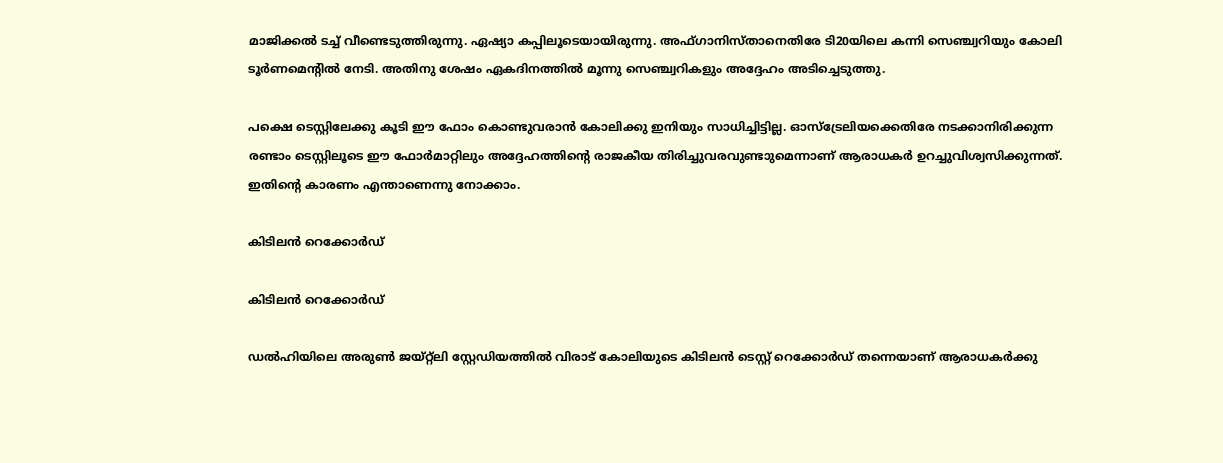മാജിക്കല്‍ ടച്ച് വീണ്ടെടുത്തിരുന്നു. ഏഷ്യാ കപ്പിലൂടെയായിരുന്നു. അഫ്ഗാനിസ്താനെതിരേ ടി20യിലെ കന്നി സെഞ്ച്വറിയും കോലി ടൂര്‍ണമെന്റില്‍ നേടി. അതിനു ശേഷം ഏകദിനത്തില്‍ മൂന്നു സെഞ്ച്വറികളും അദ്ദേഹം അടിച്ചെടുത്തു.

പക്ഷെ ടെസ്റ്റിലേക്കു കൂടി ഈ ഫോം കൊണ്ടുവരാന്‍ കോലിക്കു ഇനിയും സാധിച്ചിട്ടില്ല. ഓസ്‌ട്രേലിയക്കെതിരേ നടക്കാനിരിക്കുന്ന രണ്ടാം ടെസ്റ്റിലൂടെ ഈ ഫോര്‍മാറ്റിലും അദ്ദേഹത്തിന്റെ രാജകീയ തിരിച്ചുവരവുണ്ടാുമെന്നാണ് ആരാധകര്‍ ഉറച്ചുവിശ്വസിക്കുന്നത്. ഇതിന്റെ കാരണം എന്താണെന്നു നോക്കാം.

കിടിലന്‍ റെക്കോര്‍ഡ്

കിടിലന്‍ റെക്കോര്‍ഡ്

ഡല്‍ഹിയിലെ അരുണ്‍ ജയ്റ്റ്‌ലി സ്റ്റേഡിയത്തില്‍ വിരാട് കോലിയുടെ കിടിലന്‍ ടെസ്റ്റ് റെക്കോര്‍ഡ് തന്നെയാണ് ആരാധകര്‍ക്കു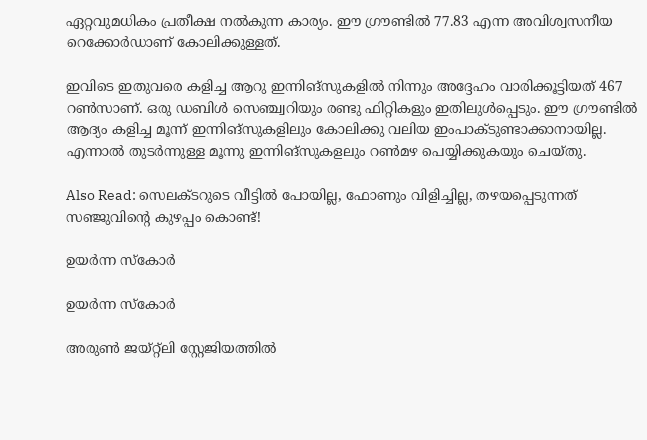ഏറ്റവുമധികം പ്രതീക്ഷ നല്‍കുന്ന കാര്യം. ഈ ഗ്രൗണ്ടില്‍ 77.83 എന്ന അവിശ്വസനീയ റെക്കോര്‍ഡാണ് കോലിക്കുള്ളത്.

ഇവിടെ ഇതുവരെ കളിച്ച ആറു ഇന്നിങ്‌സുകളില്‍ നിന്നും അദ്ദേഹം വാരിക്കൂട്ടിയത് 467 റണ്‍സാണ്. ഒരു ഡബിള്‍ സെഞ്ച്വറിയും രണ്ടു ഫിറ്റികളും ഇതിലുള്‍പ്പെടും. ഈ ഗ്രൗണ്ടില്‍ ആദ്യം കളിച്ച മൂന്ന് ഇന്നിങ്‌സുകളിലും കോലിക്കു വലിയ ഇംപാക്ടുണ്ടാക്കാനായില്ല. എന്നാല്‍ തുടര്‍ന്നുള്ള മൂന്നു ഇന്നിങ്‌സുകളലും റണ്‍മഴ പെയ്യിക്കുകയും ചെയ്തു.

Also Read: സെലക്ടറുടെ വീട്ടില്‍ പോയില്ല, ഫോണും വിളിച്ചില്ല, തഴയപ്പെടുന്നത് സഞ്ജുവിന്‍റെ കുഴപ്പം കൊണ്ട്!

ഉയര്‍ന്ന സ്‌കോര്‍

ഉയര്‍ന്ന സ്‌കോര്‍

അരുണ്‍ ജയ്റ്റ്‌ലി സ്റ്റേജിയത്തില്‍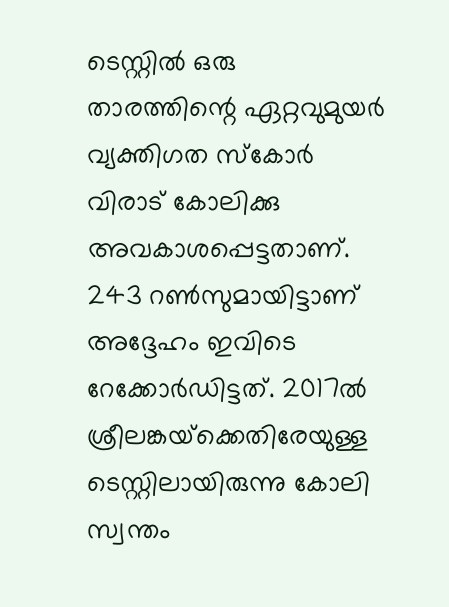ടെസ്റ്റില്‍ ഒരു താരത്തിന്റെ ഏറ്റവുമുയര്‍ വ്യക്തിഗത സ്‌കോര്‍ വിരാട് കോലിക്കു അവകാശപ്പെട്ടതാണ്. 243 റണ്‍സുമായിട്ടാണ് അദ്ദേഹം ഇവിടെ റേക്കോര്‍ഡിട്ടത്. 2017ല്‍ ശ്രീലങ്കയ്‌ക്കെതിരേയുള്ള ടെസ്റ്റിലായിരുന്നു കോലി സ്വന്തം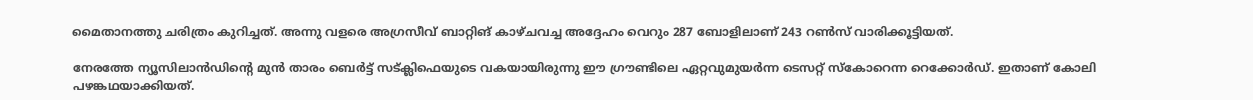മൈതാനത്തു ചരിത്രം കുറിച്ചത്. അന്നു വളരെ അഗ്രസീവ് ബാറ്റിങ് കാഴ്ചവച്ച അദ്ദേഹം വെറും 287 ബോളിലാണ് 243 റണ്‍സ് വാരിക്കൂട്ടിയത്.

നേരത്തേ ന്യൂസിലാന്‍ഡിന്റെ മുന്‍ താരം ബെര്‍ട്ട് സട്ക്ലിഫെയുടെ വകയായിരുന്നു ഈ ഗ്രൗണ്ടിലെ ഏറ്റവുമുയര്‍ന്ന ടെസറ്റ് സ്‌കോറെന്ന റെക്കോര്‍ഡ്. ഇതാണ് കോലി പഴങ്കഥയാക്കിയത്.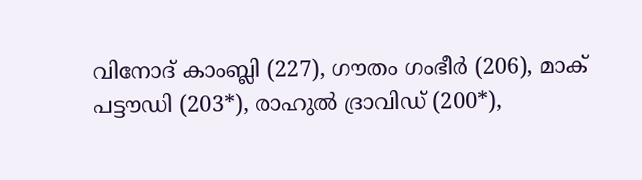വിനോദ് കാംബ്ലി (227), ഗൗതം ഗംഭീര്‍ (206), മാക് പട്ടൗഡി (203*), രാഹുല്‍ ദ്രാവിഡ് (200*),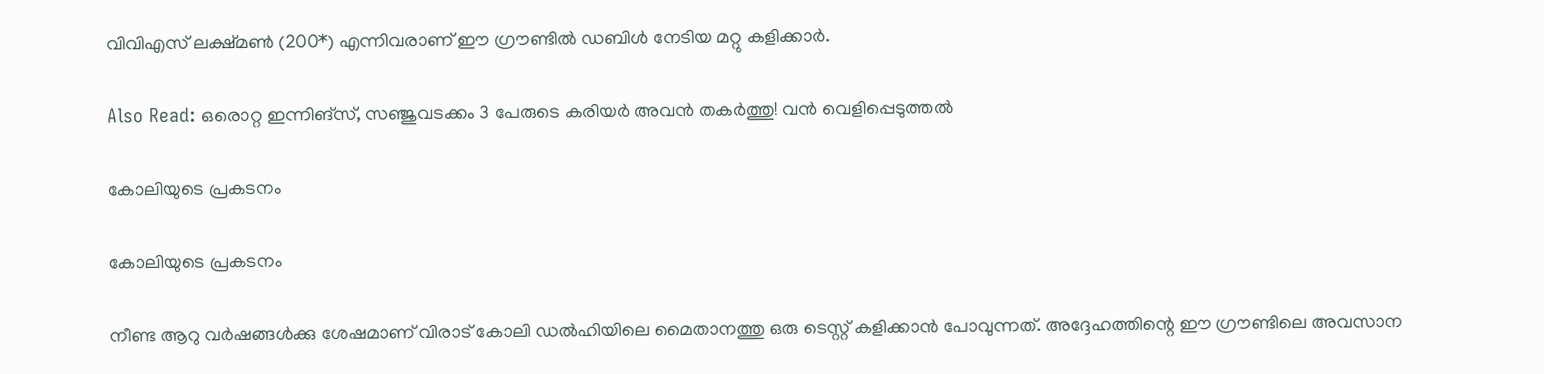വിവിഎസ് ലക്ഷ്മണ്‍ (200*) എന്നിവരാണ് ഈ ഗ്രൗണ്ടില്‍ ഡബിള്‍ നേടിയ മറ്റു കളിക്കാര്‍.

Also Read: ഒരൊറ്റ ഇന്നിങ്‌സ്, സഞ്ജുവടക്കം 3 പേരുടെ കരിയര്‍ അവന്‍ തകര്‍ത്തു! വന്‍ വെളിപ്പെടുത്തല്‍

കോലിയുടെ പ്രകടനം

കോലിയുടെ പ്രകടനം

നീണ്ട ആറു വര്‍ഷങ്ങള്‍ക്കു ശേഷമാണ് വിരാട് കോലി ഡല്‍ഹിയിലെ മൈതാനത്തു ഒരു ടെസ്റ്റ് കളിക്കാന്‍ പോവുന്നത്. അദ്ദേഹത്തിന്റെ ഈ ഗ്രൗണ്ടിലെ അവസാന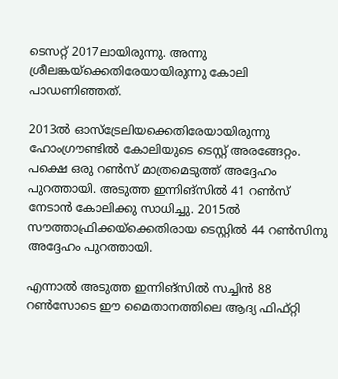ടെസറ്റ് 2017ലായിരുന്നു. അന്നു ശ്രീലങ്കയ്‌ക്കെതിരേയായിരുന്നു കോലി പാഡണിഞ്ഞത്.

2013ല്‍ ഓസ്‌ട്രേലിയക്കെതിരേയായിരുന്നു ഹോംഗ്രൗണ്ടില്‍ കോലിയുടെ ടെസ്റ്റ് അരങ്ങേറ്റം. പക്ഷെ ഒരു റണ്‍സ് മാത്രമെടുത്ത് അദ്ദേഹം പുറത്തായി. അടുത്ത ഇന്നിങ്‌സില്‍ 41 റണ്‍സ് നേടാന്‍ കോലിക്കു സാധിച്ചു. 2015ല്‍ സൗത്താഫ്രിക്കയ്‌ക്കെതിരായ ടെസ്റ്റില്‍ 44 റണ്‍സിനു അദ്ദേഹം പുറത്തായി.

എന്നാല്‍ അടുത്ത ഇന്നിങ്‌സില്‍ സച്ചിന്‍ 88 റണ്‍സോടെ ഈ മൈതാനത്തിലെ ആദ്യ ഫിഫ്റ്റി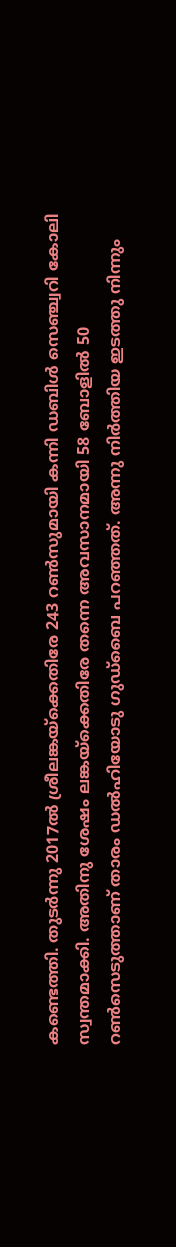കണ്ടെത്തി. തുടര്‍ന്നു 2017ല്‍ ശ്രീലങ്കയ്‌ക്കെതിരേ 243 റണ്‍സുമായി കന്നി ഡബിള്‍ സെഞ്ച്വറി കോലി സ്വന്തമാക്കി. അതിനു ശേഷം ലങ്കയ്‌ക്കെതിരേ തന്നെ അവസാനമായി 58 ബോളില്‍ 50 റണ്‍സെടുത്താണ് താരം ഡല്‍ഹിയോടു ഗുഡ്‌ബൈ പറഞ്ഞത്. അന്നു നിര്‍ത്തിയ ഇടത്തു നിന്നും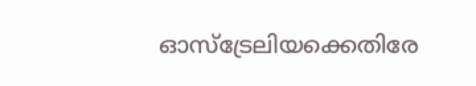ഓസ്‌ട്രേലിയക്കെതിരേ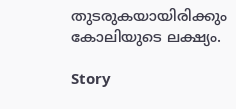തുടരുകയായിരിക്കും കോലിയുടെ ലക്ഷ്യം.

Story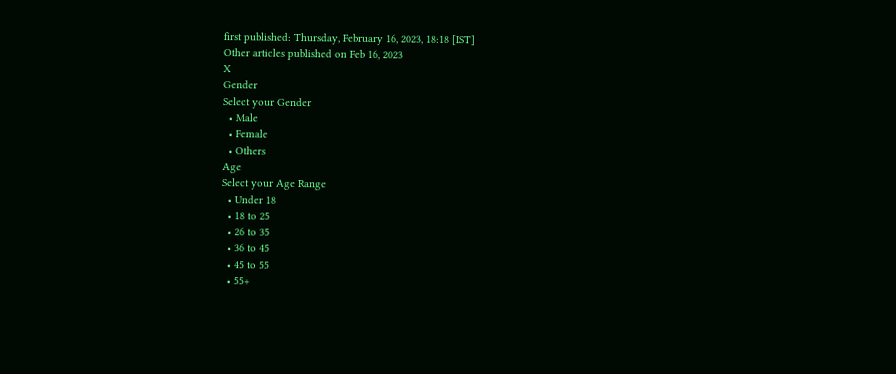first published: Thursday, February 16, 2023, 18:18 [IST]
Other articles published on Feb 16, 2023
X
Gender
Select your Gender
  • Male
  • Female
  • Others
Age
Select your Age Range
  • Under 18
  • 18 to 25
  • 26 to 35
  • 36 to 45
  • 45 to 55
  • 55+